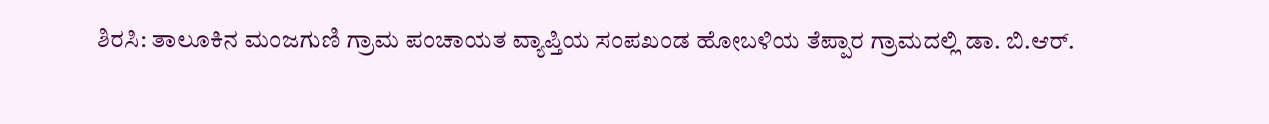ಶಿರಸಿ: ತಾಲೂಕಿನ ಮಂಜಗುಣಿ ಗ್ರಾಮ ಪಂಚಾಯತ ವ್ಯಾಪ್ತಿಯ ಸಂಪಖಂಡ ಹೋಬಳಿಯ ತೆಪ್ಪಾರ ಗ್ರಾಮದಲ್ಲಿ ಡಾ. ಬಿ.ಆರ್.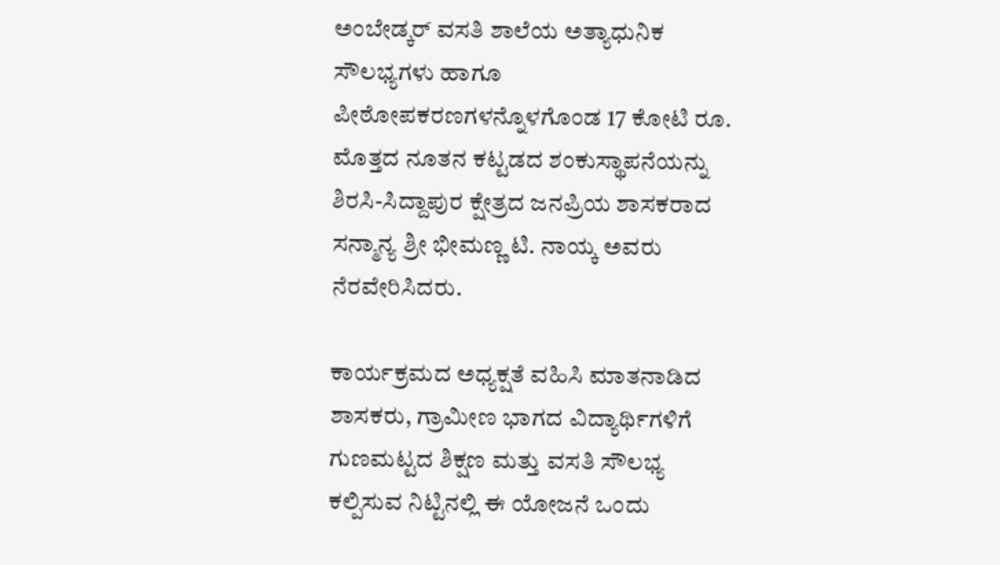ಅಂಬೇಡ್ಕರ್ ವಸತಿ ಶಾಲೆಯ ಅತ್ಯಾಧುನಿಕ ಸೌಲಭ್ಯಗಳು ಹಾಗೂ ಪೀಠೋಪಕರಣಗಳನ್ನೊಳಗೊಂಡ 17 ಕೋಟಿ ರೂ. ಮೊತ್ತದ ನೂತನ ಕಟ್ಟಡದ ಶಂಕುಸ್ಥಾಪನೆಯನ್ನು ಶಿರಸಿ-ಸಿದ್ದಾಪುರ ಕ್ಷೇತ್ರದ ಜನಪ್ರಿಯ ಶಾಸಕರಾದ ಸನ್ಮಾನ್ಯ ಶ್ರೀ ಭೀಮಣ್ಣ ಟಿ. ನಾಯ್ಕ ಅವರು ನೆರವೇರಿಸಿದರು.

ಕಾರ್ಯಕ್ರಮದ ಅಧ್ಯಕ್ಷತೆ ವಹಿಸಿ ಮಾತನಾಡಿದ ಶಾಸಕರು, ಗ್ರಾಮೀಣ ಭಾಗದ ವಿದ್ಯಾರ್ಥಿಗಳಿಗೆ ಗುಣಮಟ್ಟದ ಶಿಕ್ಷಣ ಮತ್ತು ವಸತಿ ಸೌಲಭ್ಯ ಕಲ್ಪಿಸುವ ನಿಟ್ಟಿನಲ್ಲಿ ಈ ಯೋಜನೆ ಒಂದು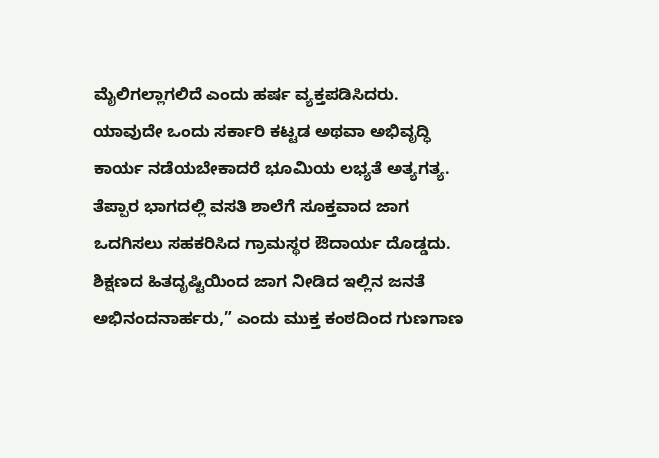ಮೈಲಿಗಲ್ಲಾಗಲಿದೆ ಎಂದು ಹರ್ಷ ವ್ಯಕ್ತಪಡಿಸಿದರು.
ಯಾವುದೇ ಒಂದು ಸರ್ಕಾರಿ ಕಟ್ಟಡ ಅಥವಾ ಅಭಿವೃದ್ಧಿ ಕಾರ್ಯ ನಡೆಯಬೇಕಾದರೆ ಭೂಮಿಯ ಲಭ್ಯತೆ ಅತ್ಯಗತ್ಯ. ತೆಪ್ಪಾರ ಭಾಗದಲ್ಲಿ ವಸತಿ ಶಾಲೆಗೆ ಸೂಕ್ತವಾದ ಜಾಗ ಒದಗಿಸಲು ಸಹಕರಿಸಿದ ಗ್ರಾಮಸ್ಥರ ಔದಾರ್ಯ ದೊಡ್ಡದು. ಶಿಕ್ಷಣದ ಹಿತದೃಷ್ಟಿಯಿಂದ ಜಾಗ ನೀಡಿದ ಇಲ್ಲಿನ ಜನತೆ ಅಭಿನಂದನಾರ್ಹರು,” ಎಂದು ಮುಕ್ತ ಕಂಠದಿಂದ ಗುಣಗಾಣ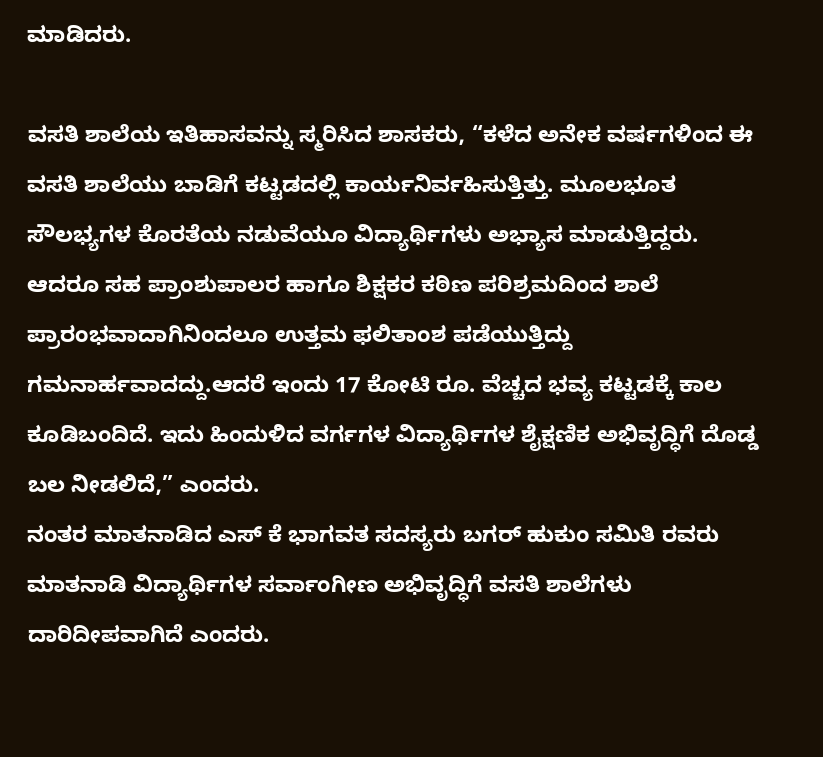ಮಾಡಿದರು.

ವಸತಿ ಶಾಲೆಯ ಇತಿಹಾಸವನ್ನು ಸ್ಮರಿಸಿದ ಶಾಸಕರು, “ಕಳೆದ ಅನೇಕ ವರ್ಷಗಳಿಂದ ಈ ವಸತಿ ಶಾಲೆಯು ಬಾಡಿಗೆ ಕಟ್ಟಡದಲ್ಲಿ ಕಾರ್ಯನಿರ್ವಹಿಸುತ್ತಿತ್ತು. ಮೂಲಭೂತ ಸೌಲಭ್ಯಗಳ ಕೊರತೆಯ ನಡುವೆಯೂ ವಿದ್ಯಾರ್ಥಿಗಳು ಅಭ್ಯಾಸ ಮಾಡುತ್ತಿದ್ದರು. ಆದರೂ ಸಹ ಪ್ರಾಂಶುಪಾಲರ ಹಾಗೂ ಶಿಕ್ಷಕರ ಕಠಿಣ ಪರಿಶ್ರಮದಿಂದ ಶಾಲೆ ಪ್ರಾರಂಭವಾದಾಗಿನಿಂದಲೂ ಉತ್ತಮ ಫಲಿತಾಂಶ ಪಡೆಯುತ್ತಿದ್ದು ಗಮನಾರ್ಹವಾದದ್ದು.ಆದರೆ ಇಂದು 17 ಕೋಟಿ ರೂ. ವೆಚ್ಚದ ಭವ್ಯ ಕಟ್ಟಡಕ್ಕೆ ಕಾಲ ಕೂಡಿಬಂದಿದೆ. ಇದು ಹಿಂದುಳಿದ ವರ್ಗಗಳ ವಿದ್ಯಾರ್ಥಿಗಳ ಶೈಕ್ಷಣಿಕ ಅಭಿವೃದ್ಧಿಗೆ ದೊಡ್ಡ ಬಲ ನೀಡಲಿದೆ,” ಎಂದರು.
ನಂತರ ಮಾತನಾಡಿದ ಎಸ್ ಕೆ ಭಾಗವತ ಸದಸ್ಯರು ಬಗರ್ ಹುಕುಂ ಸಮಿತಿ ರವರು ಮಾತನಾಡಿ ವಿದ್ಯಾರ್ಥಿಗಳ ಸರ್ವಾಂಗೀಣ ಅಭಿವೃದ್ಧಿಗೆ ವಸತಿ ಶಾಲೆಗಳು ದಾರಿದೀಪವಾಗಿದೆ ಎಂದರು.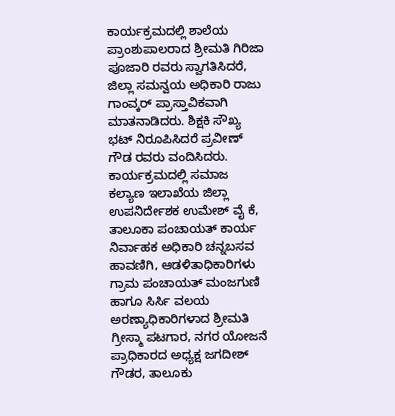ಕಾರ್ಯಕ್ರಮದಲ್ಲಿ ಶಾಲೆಯ ಪ್ರಾಂಶುಪಾಲರಾದ ಶ್ರೀಮತಿ ಗಿರಿಜಾ ಪೂಜಾರಿ ರವರು ಸ್ವಾಗತಿಸಿದರೆ, ಜಿಲ್ಲಾ ಸಮನ್ವಯ ಅಧಿಕಾರಿ ರಾಜು ಗಾಂವ್ಕರ್ ಪ್ರಾಸ್ತಾವಿಕವಾಗಿ ಮಾತನಾಡಿದರು. ಶಿಕ್ಷಕಿ ಸೌಖ್ಯ ಭಟ್ ನಿರೂಪಿಸಿದರೆ ಪ್ರವೀಣ್ ಗೌಡ ರವರು ವಂದಿಸಿದರು.
ಕಾರ್ಯಕ್ರಮದಲ್ಲಿ ಸಮಾಜ ಕಲ್ಯಾಣ ಇಲಾಖೆಯ ಜಿಲ್ಲಾ ಉಪನಿರ್ದೇಶಕ ಉಮೇಶ್ ವೈ ಕೆ, ತಾಲೂಕಾ ಪಂಚಾಯತ್ ಕಾರ್ಯ ನಿರ್ವಾಹಕ ಅಧಿಕಾರಿ ಚನ್ನಬಸವ ಹಾವಣಿಗಿ, ಆಡಳಿತಾಧಿಕಾರಿಗಳು ಗ್ರಾಮ ಪಂಚಾಯತ್ ಮಂಜಗುಣಿ ಹಾಗೂ ಸಿರ್ಸಿ ವಲಯ ಅರಣ್ಯಾಧಿಕಾರಿಗಳಾದ ಶ್ರೀಮತಿ ಗ್ರೀಸ್ಮಾ ಪಟಗಾರ, ನಗರ ಯೋಜನೆ ಪ್ರಾಧಿಕಾರದ ಅಧ್ಯಕ್ಷ ಜಗದೀಶ್ ಗೌಡರ, ತಾಲೂಕು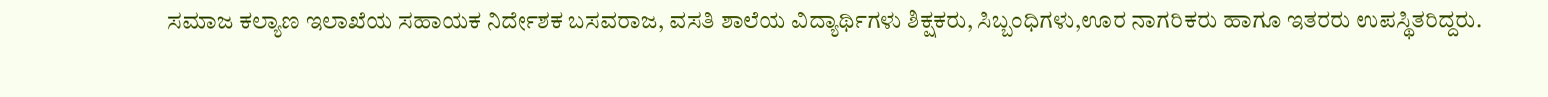ಸಮಾಜ ಕಲ್ಯಾಣ ಇಲಾಖೆಯ ಸಹಾಯಕ ನಿರ್ದೇಶಕ ಬಸವರಾಜ, ವಸತಿ ಶಾಲೆಯ ವಿದ್ಯಾರ್ಥಿಗಳು ಶಿಕ್ಷಕರು, ಸಿಬ್ಬಂಧಿಗಳು,ಊರ ನಾಗರಿಕರು ಹಾಗೂ ಇತರರು ಉಪಸ್ಥಿತರಿದ್ದರು.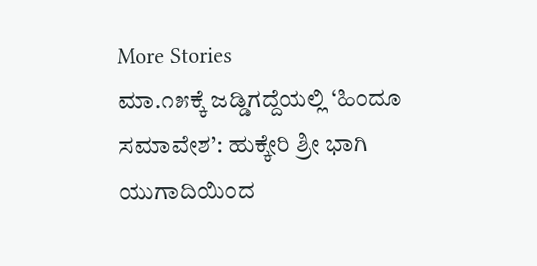More Stories
ಮಾ.೧೫ಕ್ಕೆ ಜಡ್ಡಿಗದ್ದೆಯಲ್ಲಿ ‘ಹಿಂದೂ ಸಮಾವೇಶ’: ಹುಕ್ಕೇರಿ ಶ್ರೀ ಭಾಗಿ
ಯುಗಾದಿಯಿಂದ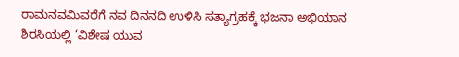ರಾಮನವಮಿವರೆಗೆ ನವ ದಿನನದಿ ಉಳಿಸಿ ಸತ್ಯಾಗ್ರಹಕ್ಕೆ ಭಜನಾ ಅಭಿಯಾನ
ಶಿರಸಿಯಲ್ಲಿ ‘ವಿಶೇಷ ಯುವ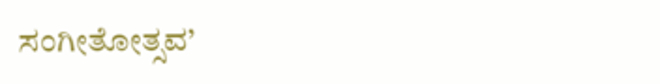ಸಂಗೀತೋತ್ಸವ’